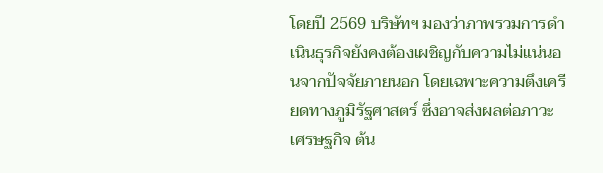โดยปี 2569 บริษัทฯ มองว่าภาพรวมการดำเนินธุรกิจยังคงต้องเผชิญกับความไม่แน่นอนจากปัจจัยภายนอก โดยเฉพาะความตึงเครียดทางภูมิรัฐศาสตร์ ซึ่งอาจส่งผลต่อภาวะเศรษฐกิจ ต้น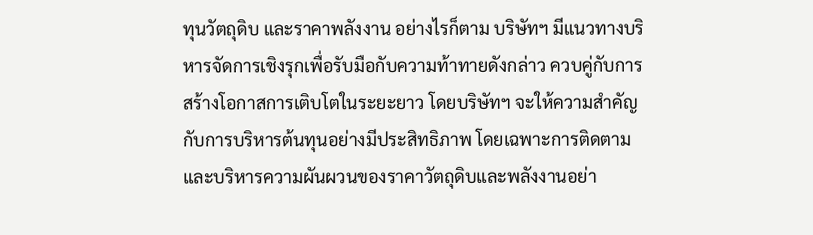ทุนวัตถุดิบ และราคาพลังงาน อย่างไรก็ตาม บริษัทฯ มีแนวทางบริหารจัดการเชิงรุกเพื่อรับมือกับความท้าทายดังกล่าว ควบคู่กับการสร้างโอกาสการเติบโตในระยะยาว โดยบริษัทฯ จะให้ความสำคัญกับการบริหารต้นทุนอย่างมีประสิทธิภาพ โดยเฉพาะการติดตามและบริหารความผันผวนของราคาวัตถุดิบและพลังงานอย่า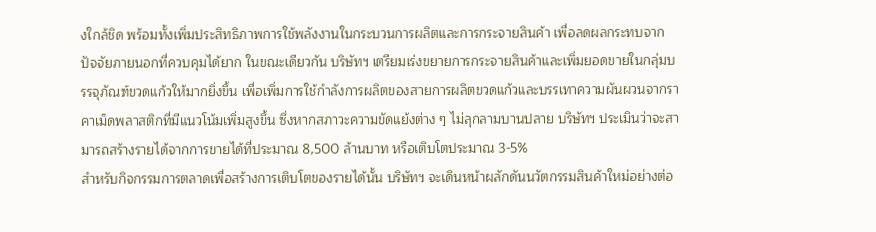งใกล้ชิด พร้อมทั้งเพิ่มประสิทธิภาพการใช้พลังงานในกระบวนการผลิตและการกระจายสินค้า เพื่อลดผลกระทบจากปัจจัยภายนอกที่ควบคุมได้ยาก ในขณะเดียวกัน บริษัทฯ เตรียมเร่งขยายการกระจายสินค้าและเพิ่มยอดขายในกลุ่มบรรจุภัณฑ์ขวดแก้วให้มากยิ่งขึ้น เพื่อเพิ่มการใช้กำลังการผลิตของสายการผลิตขวดแก้วและบรรเทาความผันผวนจากราคาเม็ดพลาสติกที่มีแนวโน้มเพิ่มสูงขึ้น ซึ่งหากสภาวะความขัดแย้งต่าง ๆ ไม่ลุกลามบานปลาย บริษัทฯ ประเมินว่าจะสามารถสร้างรายได้จากการขายได้ที่ประมาณ 8,500 ล้านบาท หรือเติบโตประมาณ 3-5%
สำหรับกิจกรรมการตลาดเพื่อสร้างการเติบโตของรายได้นั้น บริษัทฯ จะเดินหน้าผลักดันนวัตกรรมสินค้าใหม่อย่างต่อ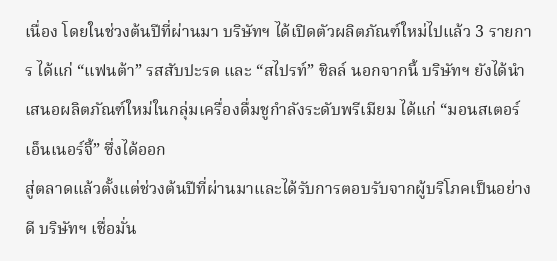เนื่อง โดยในช่วงต้นปีที่ผ่านมา บริษัทฯ ได้เปิดตัวผลิตภัณฑ์ใหม่ไปแล้ว 3 รายการ ได้แก่ “แฟนต้า” รสสับปะรด และ “สไปรท์” ชิลล์ นอกจากนี้ บริษัทฯ ยังได้นำเสนอผลิตภัณฑ์ใหม่ในกลุ่มเครื่องดื่มชูกำลังระดับพรีเมียม ได้แก่ “มอนสเตอร์ เอ็นเนอร์จี้” ซึ่งได้ออก
สู่ตลาดแล้วตั้งแต่ช่วงต้นปีที่ผ่านมาและได้รับการตอบรับจากผู้บริโภคเป็นอย่างดี บริษัทฯ เชื่อมั่น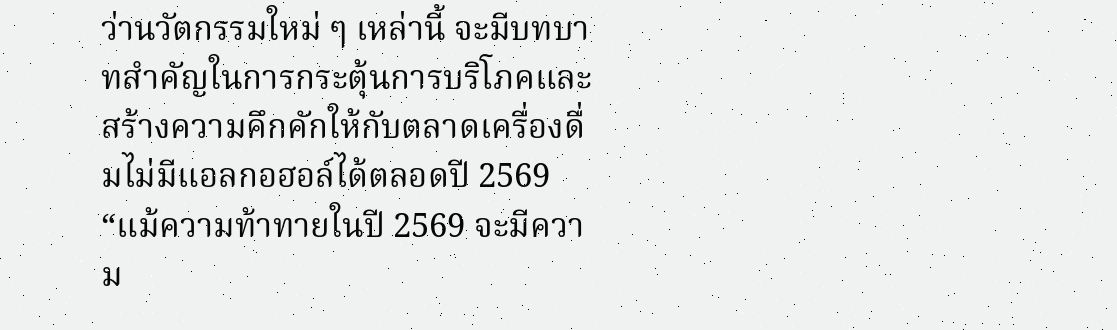ว่านวัตกรรมใหม่ ๆ เหล่านี้ จะมีบทบาทสำคัญในการกระตุ้นการบริโภคและสร้างความคึกคักให้กับตลาดเครื่องดื่มไม่มีแอลกอฮอล์ได้ตลอดปี 2569
“แม้ความท้าทายในปี 2569 จะมีความ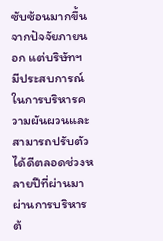ซับซ้อนมากขึ้นจากปัจจัยภายนอก แต่บริษัทฯ มีประสบการณ์ในการบริหารความผันผวนและสามารถปรับตัวได้ดีตลอดช่วงหลายปีที่ผ่านมา ผ่านการบริหารต้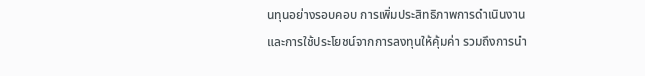นทุนอย่างรอบคอบ การเพิ่มประสิทธิภาพการดำเนินงาน และการใช้ประโยชน์จากการลงทุนให้คุ้มค่า รวมถึงการนำ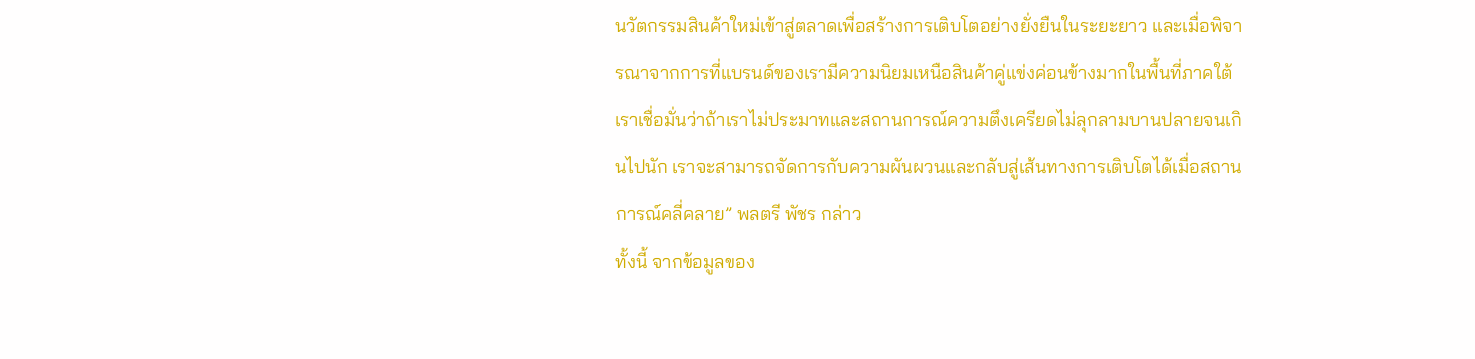นวัตกรรมสินค้าใหม่เข้าสู่ตลาดเพื่อสร้างการเติบโตอย่างยั่งยืนในระยะยาว และเมื่อพิจารณาจากการที่แบรนด์ของเรามีความนิยมเหนือสินค้าคู่แข่งค่อนข้างมากในพื้นที่ภาคใต้ เราเชื่อมั่นว่าถ้าเราไม่ประมาทและสถานการณ์ความตึงเครียดไม่ลุกลามบานปลายจนเกินไปนัก เราจะสามารถจัดการกับความผันผวนและกลับสู่เส้นทางการเติบโตได้เมื่อสถานการณ์คลี่คลาย” พลตรี พัชร กล่าว
ทั้งนี้ จากข้อมูลของ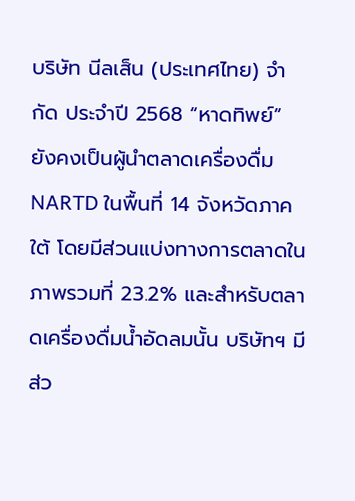บริษัท นีลเส็น (ประเทศไทย) จำกัด ประจำปี 2568 “หาดทิพย์” ยังคงเป็นผู้นำตลาดเครื่องดื่ม NARTD ในพื้นที่ 14 จังหวัดภาคใต้ โดยมีส่วนแบ่งทางการตลาดในภาพรวมที่ 23.2% และสำหรับตลาดเครื่องดื่มน้ำอัดลมนั้น บริษัทฯ มีส่ว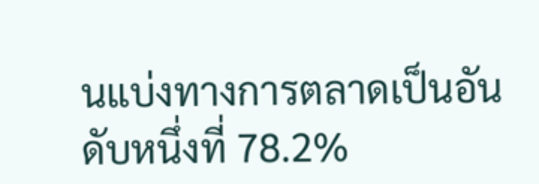นแบ่งทางการตลาดเป็นอันดับหนึ่งที่ 78.2%